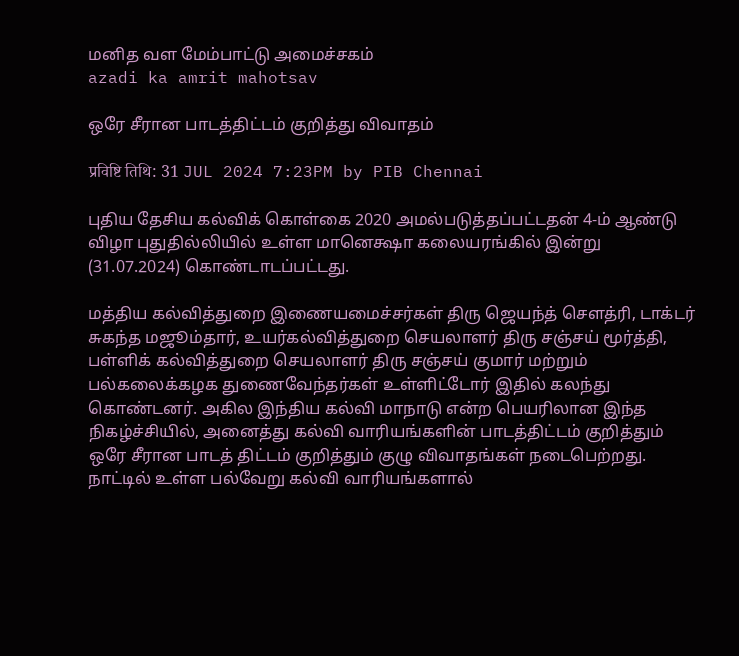மனித வள மேம்பாட்டு அமைச்சகம்
azadi ka amrit mahotsav

ஒரே சீரான பாடத்திட்டம் குறித்து விவாதம்

प्रविष्टि तिथि: 31 JUL 2024 7:23PM by PIB Chennai

புதிய தேசிய கல்விக் கொள்கை 2020 அமல்படுத்தப்பட்டதன் 4-ம் ஆண்டு விழா புதுதில்லியில் உள்ள மானெக்ஷா கலையரங்கில் இன்று (31.07.2024) கொண்டாடப்பட்டது.

மத்திய கல்வித்துறை இணையமைச்சர்கள் திரு ஜெயந்த் சௌத்ரி, டாக்டர் சுகந்த மஜூம்தார், உயர்கல்வித்துறை செயலாளர் திரு சஞ்சய் மூர்த்தி, பள்ளிக் கல்வித்துறை செயலாளர் திரு சஞ்சய் குமார் மற்றும் பல்கலைக்கழக துணைவேந்தர்கள் உள்ளிட்டோர் இதில் கலந்து கொண்டனர். அகில இந்திய கல்வி மாநாடு என்ற பெயரிலான இந்த நிகழ்ச்சியில், அனைத்து கல்வி வாரியங்களின் பாடத்திட்டம் குறித்தும் ஒரே சீரான பாடத் திட்டம் குறித்தும் குழு விவாதங்கள் நடைபெற்றது. நாட்டில் உள்ள பல்வேறு கல்வி வாரியங்களால்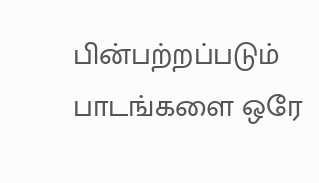பின்பற்றப்படும் பாடங்களை ஒரே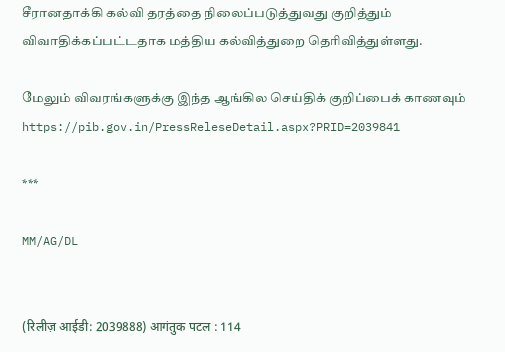சீரானதாக்கி கல்வி தரத்தை நிலைப்படுத்துவது குறித்தும் விவாதிக்கப்பட்டதாக மத்திய கல்வித்துறை தெரிவித்துள்ளது.

மேலும் விவரங்களுக்கு இந்த ஆங்கில செய்திக் குறிப்பைக் காணவும்   https://pib.gov.in/PressReleseDetail.aspx?PRID=2039841

***

MM/AG/DL


(रिलीज़ आईडी: 2039888) आगंतुक पटल : 114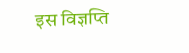इस विज्ञप्ति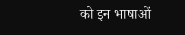को इन भाषाओं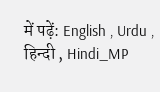में पढ़ें: English , Urdu , हिन्दी , Hindi_MP